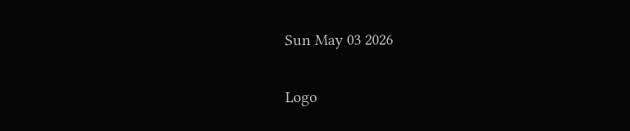Sun May 03 2026

Logo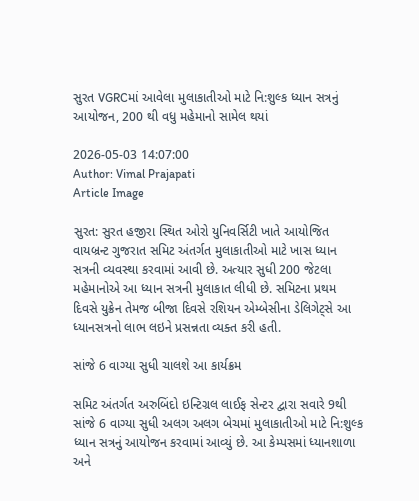સુરત VGRCમાં આવેલા મુલાકાતીઓ માટે નિ:શુલ્ક ધ્યાન સત્રનું આયોજન, 200 થી વધુ મહેમાનો સામેલ થયાં

2026-05-03 14:07:00
Author: Vimal Prajapati
Article Image

સુરત: સુરત હજીરા સ્થિત ઓરો યુનિવર્સિટી ખાતે આયોજિત વાયબ્રન્ટ ગુજરાત સમિટ અંતર્ગત મુલાકાતીઓ માટે ખાસ ધ્યાન સત્રની વ્યવસ્થા કરવામાં આવી છે. અત્યાર સુધી 200 જેટલા મહેમાનોએ આ ધ્યાન સત્રની મુલાકાત લીધી છે. સમિટના પ્રથમ દિવસે યુક્રેન તેમજ બીજા દિવસે રશિયન એમ્બેસીના ડેલિગેટ્સે આ ધ્યાનસત્રનો લાભ લઇને પ્રસન્નતા વ્યક્ત કરી હતી.

સાંજે 6 વાગ્યા સુધી ચાલશે આ કાર્યક્રમ

સમિટ અંતર્ગત અરુબિંદો ઇન્ટિગ્રલ લાઈફ સેન્ટર દ્વારા સવારે 9થી સાંજે 6 વાગ્યા સુધી અલગ અલગ બેચમાં મુલાકાતીઓ માટે નિ:શુલ્ક ધ્યાન સત્રનું આયોજન કરવામાં આવ્યું છે. આ કેમ્પસમાં ધ્યાનશાળા અને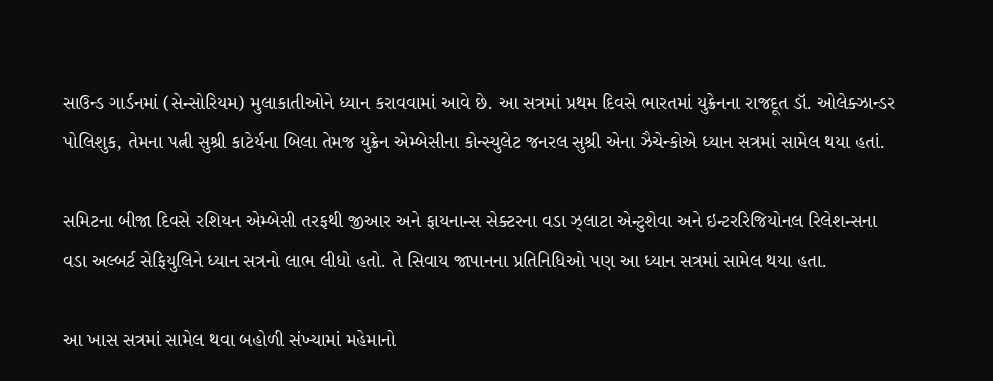સાઉન્ડ ગાર્ડનમાં (સેન્સોરિયમ) મુલાકાતીઓને ધ્યાન કરાવવામાં આવે છે. આ સત્રમાં પ્રથમ દિવસે ભારતમાં યુક્રેનના રાજદૂત ડૉ. ઓલેક્ઝાન્ડર પોલિશુક, તેમના પત્ની સુશ્રી કાટેર્યના બિલા તેમજ યુક્રેન એમ્બેસીના કોન્સ્યુલેટ જનરલ સુશ્રી એના ઝૈચેન્કોએ ધ્યાન સત્રમાં સામેલ થયા હતાં.

સમિટના બીજા દિવસે રશિયન એમ્બેસી તરફથી જીઆર અને ફાયનાન્સ સેક્ટરના વડા ઝ્લાટા એન્ટુશેવા અને ઇન્ટરરિજિયોનલ રિલેશન્સના વડા અલ્બર્ટ સેફિયુલિને ધ્યાન સત્રનો લાભ લીધો હતો. તે સિવાય જાપાનના પ્રતિનિધિઓ પણ આ ધ્યાન સત્રમાં સામેલ થયા હતા.

આ ખાસ સત્રમાં સામેલ થવા બહોળી સંખ્યામાં મહેમાનો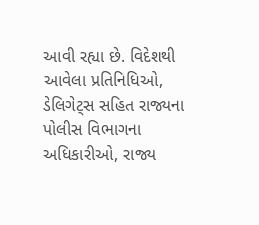આવી રહ્યા છે. વિદેશથી આવેલા પ્રતિનિધિઓ, ડેલિગેટ્સ સહિત રાજ્યના પોલીસ વિભાગના અધિકારીઓ, રાજ્ય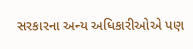સરકારના અન્ય અધિકારીઓએ પણ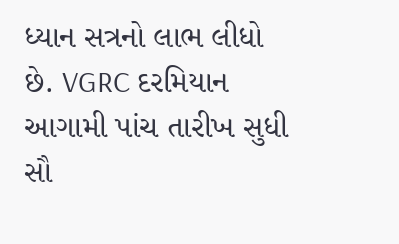ધ્યાન સત્રનો લાભ લીધો છે. VGRC દરમિયાન આગામી પાંચ તારીખ સુધી સૌ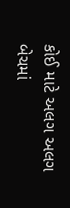કોઈ માટે અલગ અલગ બેચમાં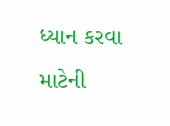ધ્યાન કરવા માટેની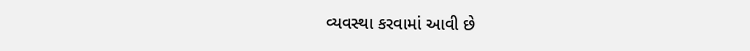વ્યવસ્થા કરવામાં આવી છે